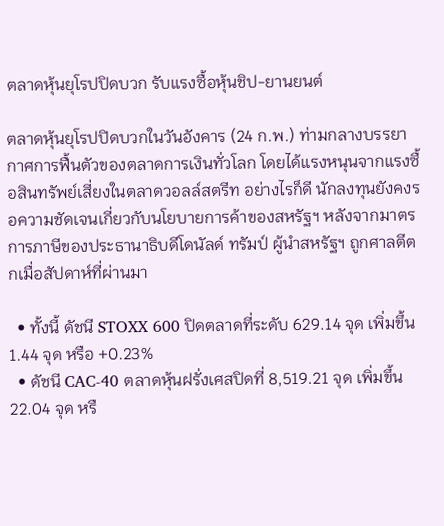ตลาดหุ้นยุโรปปิดบวก รับแรงซื้อหุ้นชิป-ยานยนต์

ตลาดหุ้นยุโรปปิดบวกในวันอังคาร (24 ก.พ.) ท่ามกลางบรรยากาศการฟื้นตัวของตลาดการเงินทั่วโลก โดยได้แรงหนุนจากแรงซื้อสินทรัพย์เสี่ยงในตลาดวอลล์สตรีท อย่างไรก็ดี นักลงทุนยังคงรอความชัดเจนเกี่ยวกับนโยบายการค้าของสหรัฐฯ หลังจากมาตรการภาษีของประธานาธิบดีโดนัลด์ ทรัมป์ ผู้นำสหรัฐฯ ถูกศาลตีตกเมื่อสัปดาห์ที่ผ่านมา

  • ทั้งนี้ ดัชนี STOXX 600 ปิดตลาดที่ระดับ 629.14 จุด เพิ่มขึ้น 1.44 จุด หรือ +0.23%
  • ดัชนี CAC-40 ตลาดหุ้นฝรั่งเศสปิดที่ 8,519.21 จุด เพิ่มขึ้น 22.04 จุด หรื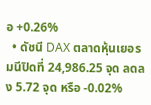อ +0.26%
  • ดัชนี DAX ตลาดหุ้นเยอรมนีปิดที่ 24,986.25 จุด ลดลง 5.72 จุด หรือ -0.02%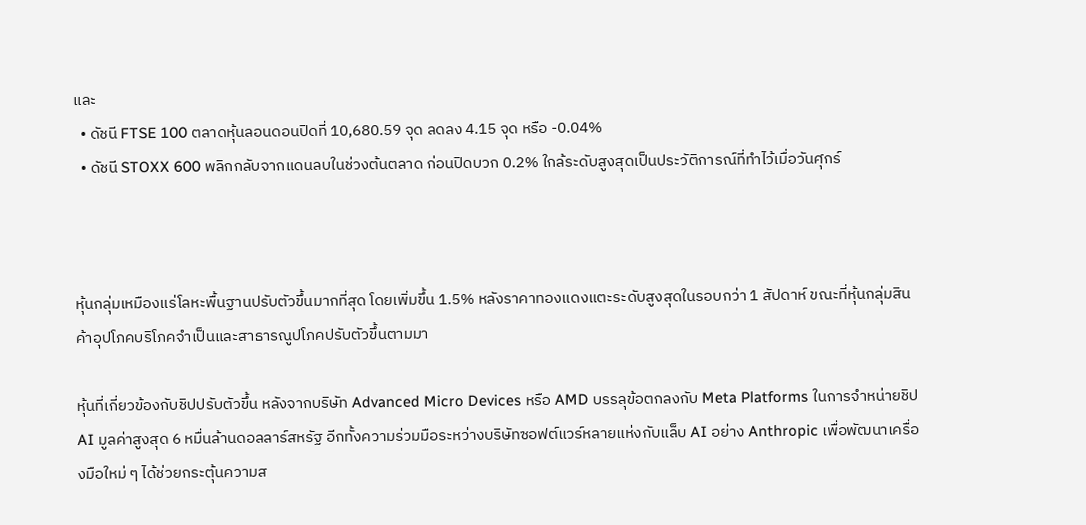และ
  • ดัชนี FTSE 100 ตลาดหุ้นลอนดอนปิดที่ 10,680.59 จุด ลดลง 4.15 จุด หรือ -0.04%
  • ดัชนี STOXX 600 พลิกกลับจากแดนลบในช่วงต้นตลาด ก่อนปิดบวก 0.2% ใกล้ระดับสูงสุดเป็นประวัติการณ์ที่ทำไว้เมื่อวันศุกร์



หุ้นกลุ่มเหมืองแร่โลหะพื้นฐานปรับตัวขึ้นมากที่สุด โดยเพิ่มขึ้น 1.5% หลังราคาทองแดงแตะระดับสูงสุดในรอบกว่า 1 สัปดาห์ ขณะที่หุ้นกลุ่มสินค้าอุปโภคบริโภคจำเป็นและสาธารณูปโภคปรับตัวขึ้นตามมา

หุ้นที่เกี่ยวข้องกับชิปปรับตัวขึ้น หลังจากบริษัท Advanced Micro Devices หรือ AMD บรรลุข้อตกลงกับ Meta Platforms ในการจำหน่ายชิป AI มูลค่าสูงสุด 6 หมื่นล้านดอลลาร์สหรัฐ อีกทั้งความร่วมมือระหว่างบริษัทซอฟต์แวร์หลายแห่งกับแล็บ AI อย่าง Anthropic เพื่อพัฒนาเครื่องมือใหม่ ๆ ได้ช่วยกระตุ้นความส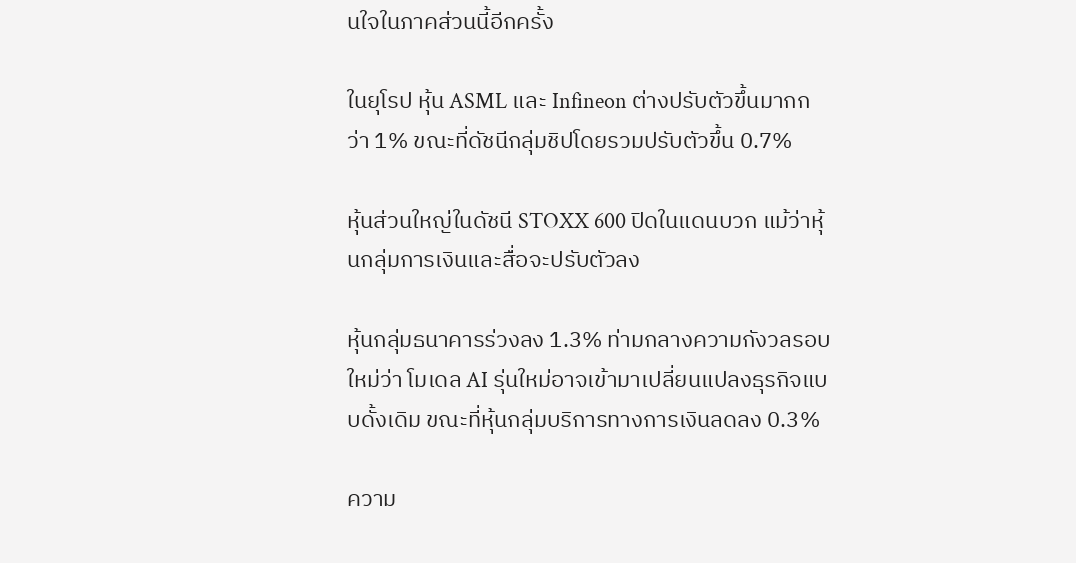นใจในภาคส่วนนี้อีกครั้ง

ในยุโรป หุ้น ASML และ Infineon ต่างปรับตัวขึ้นมากกว่า 1% ขณะที่ดัชนีกลุ่มชิปโดยรวมปรับตัวขึ้น 0.7%

หุ้นส่วนใหญ่ในดัชนี STOXX 600 ปิดในแดนบวก แม้ว่าหุ้นกลุ่มการเงินและสื่อจะปรับตัวลง

หุ้นกลุ่มธนาคารร่วงลง 1.3% ท่ามกลางความกังวลรอบใหม่ว่า โมเดล AI รุ่นใหม่อาจเข้ามาเปลี่ยนแปลงธุรกิจแบบดั้งเดิม ขณะที่หุ้นกลุ่มบริการทางการเงินลดลง 0.3%

ความ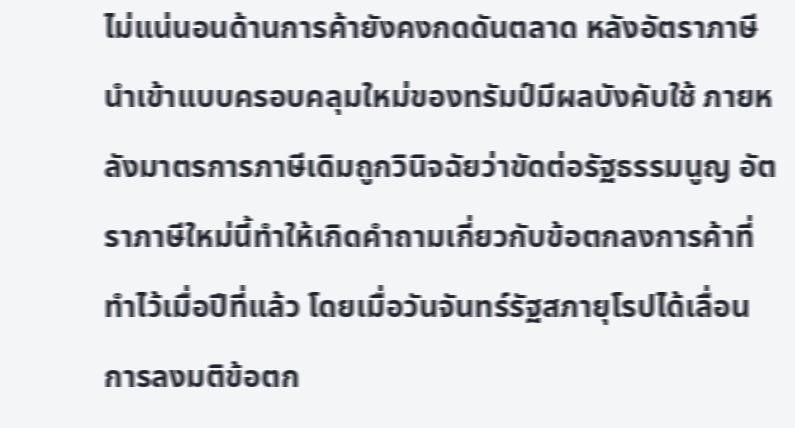ไม่แน่นอนด้านการค้ายังคงกดดันตลาด หลังอัตราภาษีนำเข้าแบบครอบคลุมใหม่ของทรัมป์มีผลบังคับใช้ ภายหลังมาตรการภาษีเดิมถูกวินิจฉัยว่าขัดต่อรัฐธรรมนูญ อัตราภาษีใหม่นี้ทำให้เกิดคำถามเกี่ยวกับข้อตกลงการค้าที่ทำไว้เมื่อปีที่แล้ว โดยเมื่อวันจันทร์รัฐสภายุโรปได้เลื่อนการลงมติข้อตก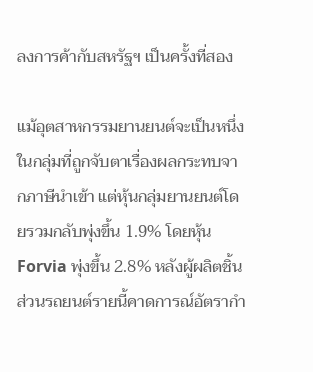ลงการค้ากับสหรัฐฯ เป็นครั้งที่สอง

แม้อุตสาหกรรมยานยนต์จะเป็นหนึ่งในกลุ่มที่ถูกจับตาเรื่องผลกระทบจากภาษีนำเข้า แต่หุ้นกลุ่มยานยนต์โดยรวมกลับพุ่งขึ้น 1.9% โดยหุ้น Forvia พุ่งขึ้น 2.8% หลังผู้ผลิตชิ้นส่วนรถยนต์รายนี้คาดการณ์อัตรากำ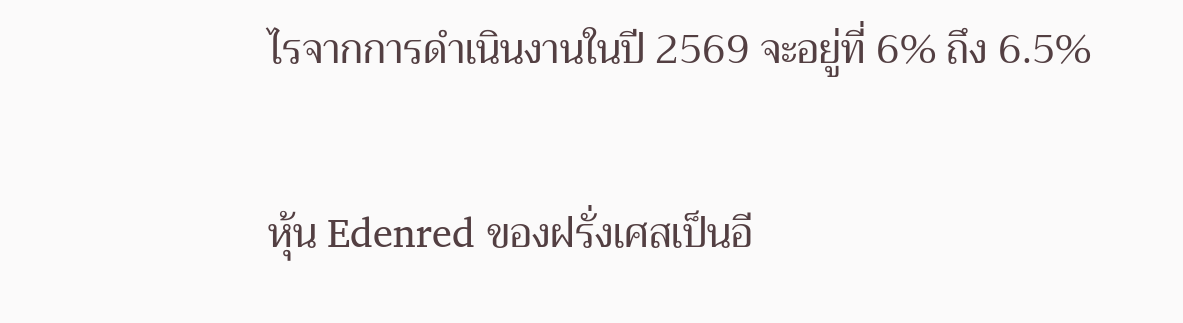ไรจากการดำเนินงานในปี 2569 จะอยู่ที่ 6% ถึง 6.5%

หุ้น Edenred ของฝรั่งเศสเป็นอี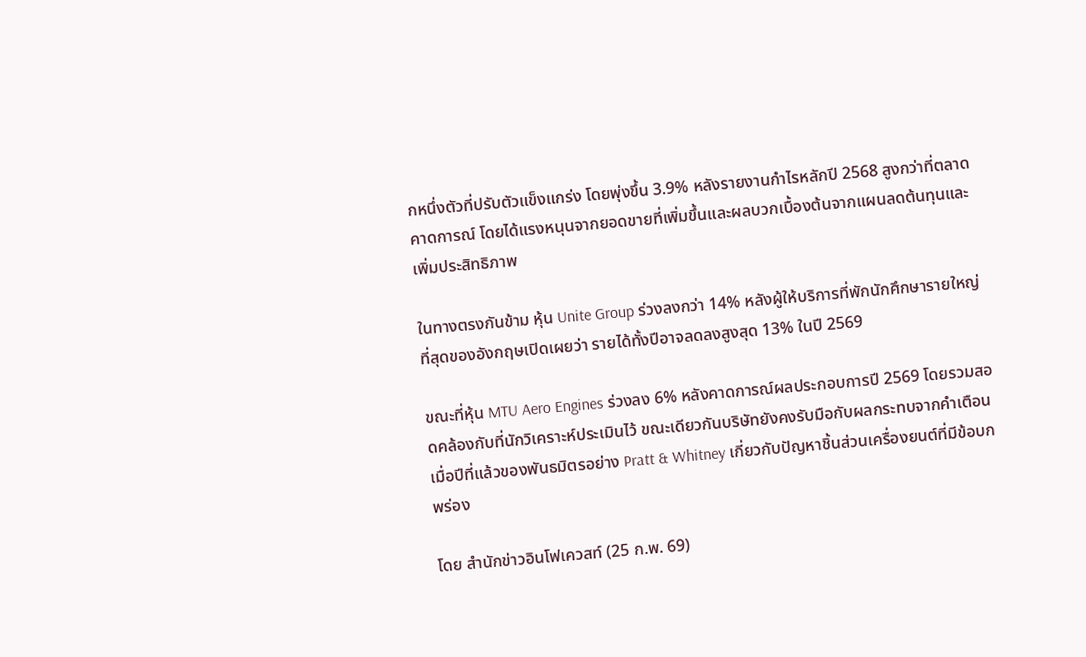กหนึ่งตัวที่ปรับตัวแข็งแกร่ง โดยพุ่งขึ้น 3.9% หลังรายงานกำไรหลักปี 2568 สูงกว่าที่ตลาดคาดการณ์ โดยได้แรงหนุนจากยอดขายที่เพิ่มขึ้นและผลบวกเบื้องต้นจากแผนลดต้นทุนและเพิ่มประสิทธิภาพ

ในทางตรงกันข้าม หุ้น Unite Group ร่วงลงกว่า 14% หลังผู้ให้บริการที่พักนักศึกษารายใหญ่ที่สุดของอังกฤษเปิดเผยว่า รายได้ทั้งปีอาจลดลงสูงสุด 13% ในปี 2569

ขณะที่หุ้น MTU Aero Engines ร่วงลง 6% หลังคาดการณ์ผลประกอบการปี 2569 โดยรวมสอดคล้องกับที่นักวิเคราะห์ประเมินไว้ ขณะเดียวกันบริษัทยังคงรับมือกับผลกระทบจากคำเตือนเมื่อปีที่แล้วของพันธมิตรอย่าง Pratt & Whitney เกี่ยวกับปัญหาชิ้นส่วนเครื่องยนต์ที่มีข้อบกพร่อง

โดย สำนักข่าวอินโฟเควสท์ (25 ก.พ. 69)